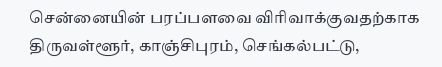சென்னையின் பரப்பளவை விரிவாக்குவதற்காக திருவள்ளூர், காஞ்சிபுரம், செங்கல்பட்டு,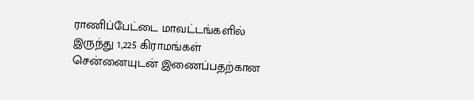ராணிப்பேட்டை மாவட்டங்களில் இருந்து 1,225 கிராமங்கள் சென்னையுடன் இணைப்பதற்கான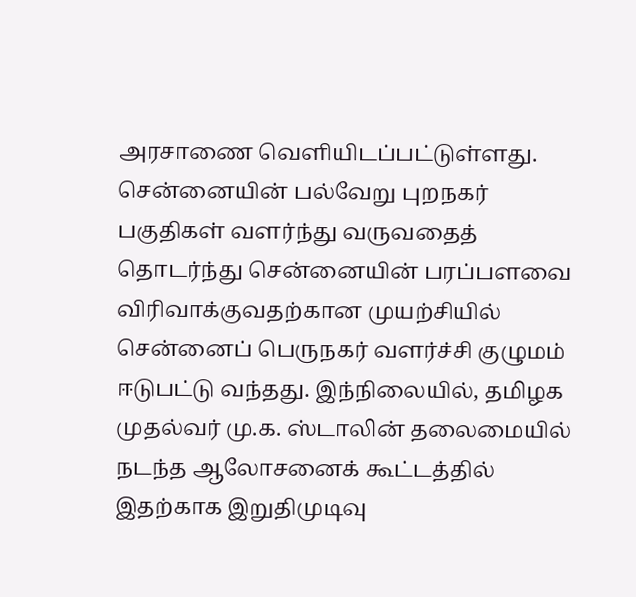அரசாணை வெளியிடப்பட்டுள்ளது. சென்னையின் பல்வேறு புறநகர் பகுதிகள் வளர்ந்து வருவதைத் தொடர்ந்து சென்னையின் பரப்பளவை விரிவாக்குவதற்கான முயற்சியில் சென்னைப் பெருநகர் வளர்ச்சி குழுமம் ஈடுபட்டு வந்தது. இந்நிலையில், தமிழக முதல்வர் மு.க. ஸ்டாலின் தலைமையில் நடந்த ஆலோசனைக் கூட்டத்தில் இதற்காக இறுதிமுடிவு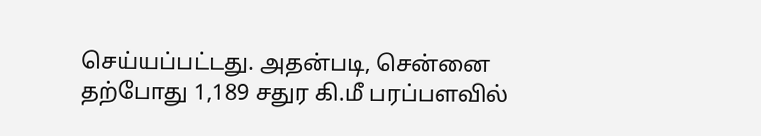செய்யப்பட்டது. அதன்படி, சென்னை தற்போது 1,189 சதுர கி.மீ பரப்பளவில்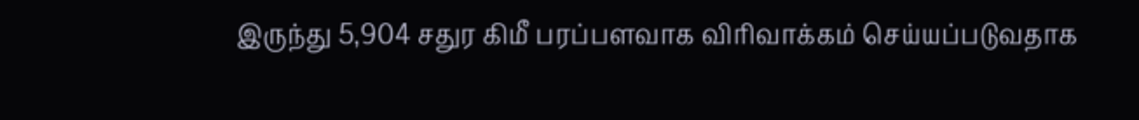இருந்து 5,904 சதுர கிமீ பரப்பளவாக விரிவாக்கம் செய்யப்படுவதாக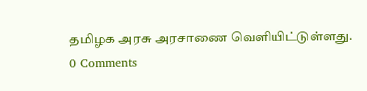தமிழக அரசு அரசாணை வெளியிட்டுள்ளது.
0 Comments